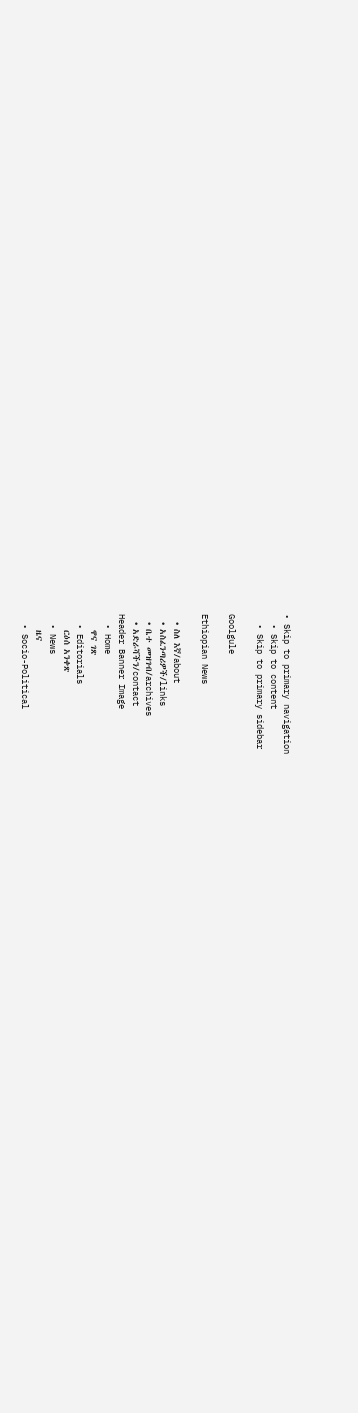• Skip to primary navigation
  • Skip to content
  • Skip to primary sidebar

Goolgule

Ethiopian News

  • ስለ እኛ/about
  • አስፈንጣሪዎች/links
  • ቤተ መዝገብ/archives
  • አድራሻችን/contact
Header Banner Image
  • Home
    ዋና ገጽ
  • Editorials
    ርዕሰ አንቀጽ
  • News
    ዜና
  • Socio-Political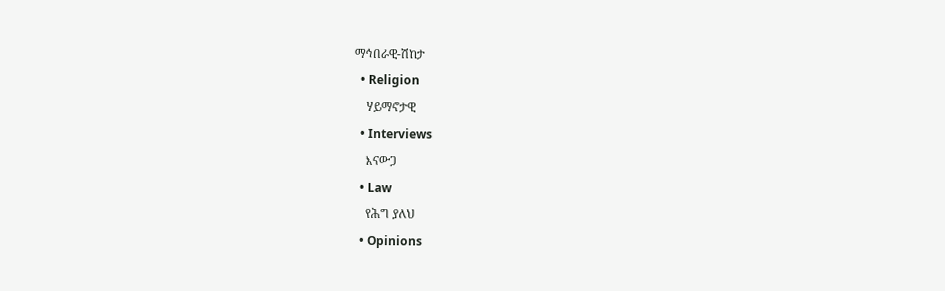ማኅበራዊ-ሽከታ
  • Religion
    ሃይማኖታዊ
  • Interviews
    እናውጋ
  • Law
    የሕግ ያለህ
  • Opinions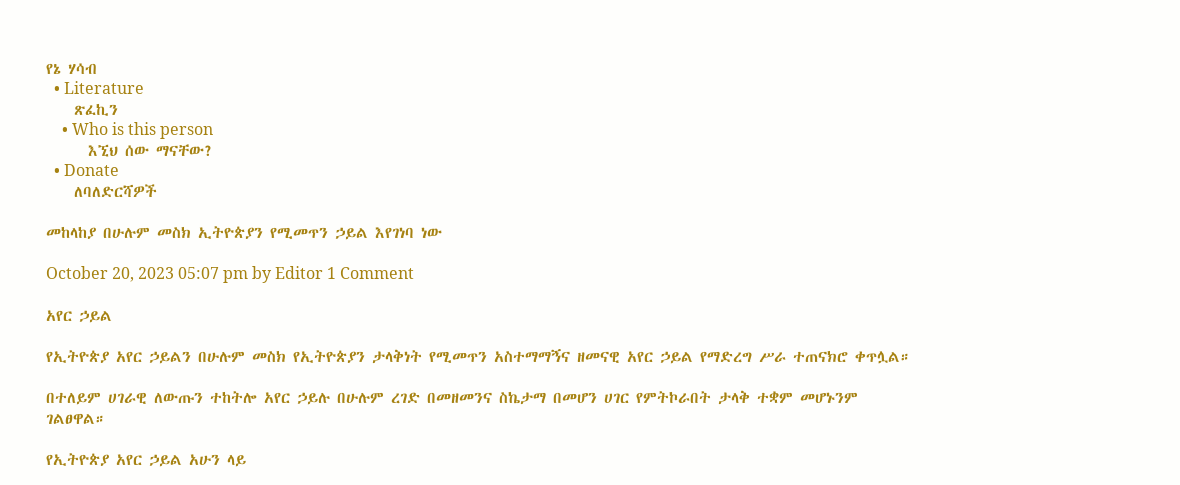የኔ ሃሳብ
  • Literature
    ጽፈኪን
    • Who is this person
      እኚህ ሰው ማናቸው?
  • Donate
    ለባለድርሻዎች

መከላከያ በሁሉም መስክ ኢትዮጵያን የሚመጥን ኃይል እየገነባ ነው

October 20, 2023 05:07 pm by Editor 1 Comment

አየር ኃይል

የኢትዮጵያ አየር ኃይልን በሁሉም መስክ የኢትዮጵያን ታላቅነት የሚመጥን አስተማማኝና ዘመናዊ አየር ኃይል የማድረግ ሥራ ተጠናክሮ ቀጥሏል።

በተለይም ሀገራዊ ለውጡን ተከትሎ አየር ኃይሉ በሁሉም ረገድ በመዘመንና ስኬታማ በመሆን ሀገር የምትኮራበት ታላቅ ተቋም መሆኑንም ገልፀዋል።

የኢትዮጵያ አየር ኃይል አሁን ላይ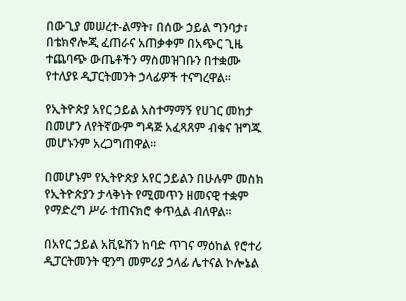በውጊያ መሠረተ-ልማት፣ በሰው ኃይል ግንባታ፣ በቴክኖሎጂ ፈጠራና አጠቃቀም በአጭር ጊዜ ተጨባጭ ውጤቶችን ማስመዝገቡን በተቋሙ የተለያዩ ዲፓርትመንት ኃላፊዎች ተናግረዋል።

የኢትዮጵያ አየር ኃይል አስተማማኝ የሀገር መከታ በመሆን ለየትኛውም ግዳጅ አፈጻጸም ብቁና ዝግጁ መሆኑንም አረጋግጠዋል።

በመሆኑም የኢትዮጵያ አየር ኃይልን በሁሉም መስክ የኢትዮጵያን ታላቅነት የሚመጥን ዘመናዊ ተቋም የማድረግ ሥራ ተጠናክሮ ቀጥሏል ብለዋል።

በአየር ኃይል አቪዬሽን ከባድ ጥገና ማዕከል የሮተሪ ዲፓርትመንት ዊንግ መምሪያ ኃላፊ ሌተናል ኮሎኔል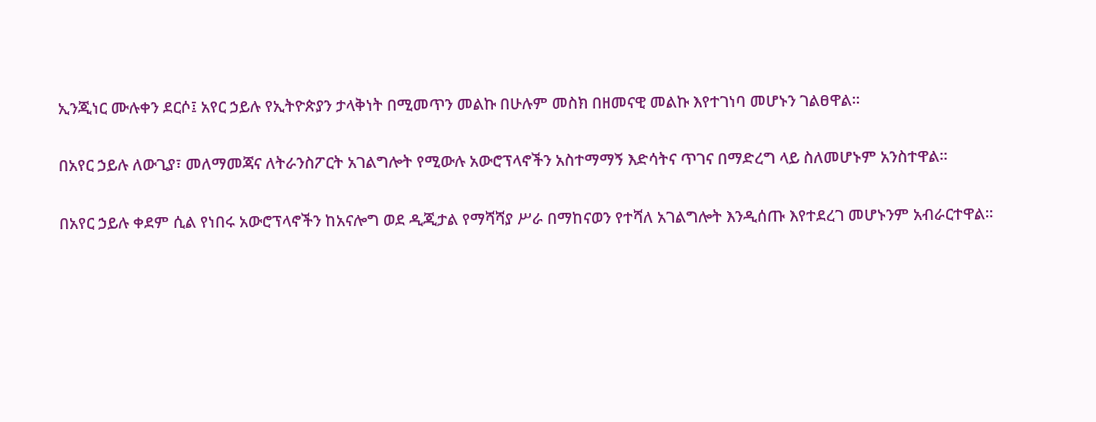ኢንጂነር ሙሉቀን ደርሶ፤ አየር ኃይሉ የኢትዮጵያን ታላቅነት በሚመጥን መልኩ በሁሉም መስክ በዘመናዊ መልኩ እየተገነባ መሆኑን ገልፀዋል፡፡

በአየር ኃይሉ ለውጊያ፣ መለማመጃና ለትራንስፖርት አገልግሎት የሚውሉ አውሮፕላኖችን አስተማማኝ እድሳትና ጥገና በማድረግ ላይ ስለመሆኑም አንስተዋል።

በአየር ኃይሉ ቀደም ሲል የነበሩ አውሮፕላኖችን ከአናሎግ ወደ ዲጂታል የማሻሻያ ሥራ በማከናወን የተሻለ አገልግሎት እንዲሰጡ እየተደረገ መሆኑንም አብራርተዋል።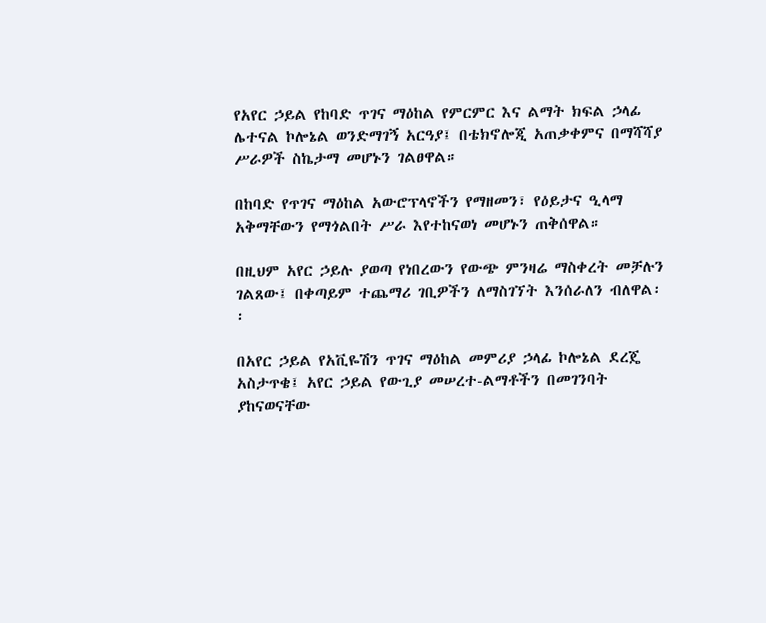የአየር ኃይል የከባድ ጥገና ማዕከል የምርምር እና ልማት ክፍል ኃላፊ ሌተናል ኮሎኔል ወንድማገኝ አርዓያ፤ በቴክኖሎጂ አጠቃቀምና በማሻሻያ ሥራዎች ስኬታማ መሆኑን ገልፀዋል።

በከባድ የጥገና ማዕከል አውሮፕላኖችን የማዘመን፣ የዕይታና ዒላማ አቅማቸውን የማጎልበት ሥራ እየተከናወነ መሆኑን ጠቅሰዋል።

በዚህም አየር ኃይሉ ያወጣ የነበረውን የውጭ ምንዛሬ ማስቀረት መቻሉን ገልጸው፤ በቀጣይም ተጨማሪ ገቢዎችን ለማስገኘት እንሰራለን ብለዋል፡፡

በአየር ኃይል የአቪዬሽን ጥገና ማዕከል መምሪያ ኃላፊ ኮሎኔል ደረጄ አስታጥቄ፤ አየር ኃይል የውጊያ መሠረተ-ልማቶችን በመገንባት ያከናወናቸው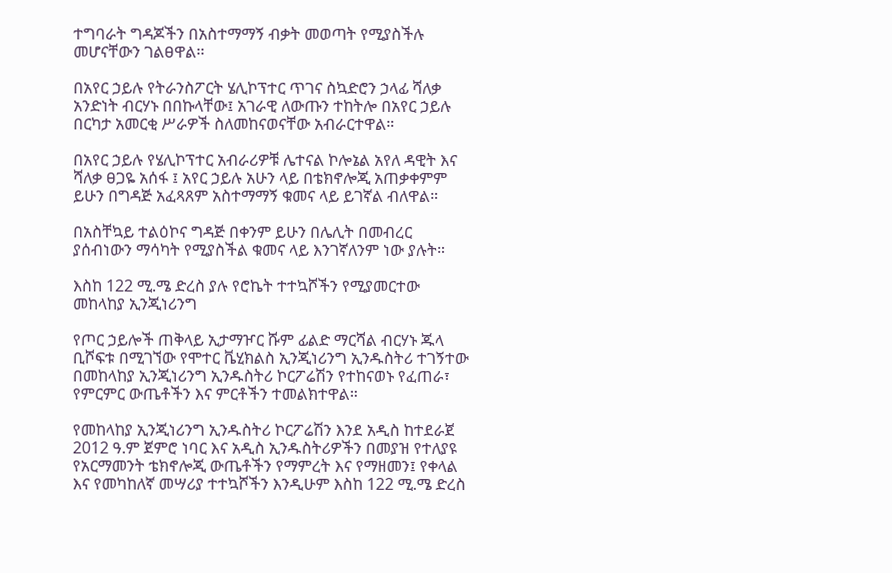ተግባራት ግዳጆችን በአስተማማኝ ብቃት መወጣት የሚያስችሉ መሆናቸውን ገልፀዋል፡፡

በአየር ኃይሉ የትራንስፖርት ሄሊኮፕተር ጥገና ስኳድሮን ኃላፊ ሻለቃ አንድነት ብርሃኑ በበኩላቸው፤ አገራዊ ለውጡን ተከትሎ በአየር ኃይሉ በርካታ አመርቂ ሥራዎች ስለመከናወናቸው አብራርተዋል።

በአየር ኃይሉ የሄሊኮፕተር አብራሪዎቹ ሌተናል ኮሎኔል አየለ ዳዊት እና ሻለቃ ፀጋዬ አሰፋ ፤ አየር ኃይሉ አሁን ላይ በቴክኖሎጂ አጠቃቀምም ይሁን በግዳጅ አፈጻጸም አስተማማኝ ቁመና ላይ ይገኛል ብለዋል።

በአስቸኳይ ተልዕኮና ግዳጅ በቀንም ይሁን በሌሊት በመብረር ያሰብነውን ማሳካት የሚያስችል ቁመና ላይ እንገኛለንም ነው ያሉት።

እስከ 122 ሚ.ሜ ድረስ ያሉ የሮኬት ተተኳሾችን የሚያመርተው መከላከያ ኢንጂነሪንግ

የጦር ኃይሎች ጠቅላይ ኢታማዦር ሹም ፊልድ ማርሻል ብርሃኑ ጁላ ቢሾፍቱ በሚገኘው የሞተር ቬሂክልስ ኢንጂነሪንግ ኢንዱስትሪ ተገኝተው በመከላከያ ኢንጂነሪንግ ኢንዱስትሪ ኮርፖሬሽን የተከናወኑ የፈጠራ፣ የምርምር ውጤቶችን እና ምርቶችን ተመልክተዋል።

የመከላከያ ኢንጂነሪንግ ኢንዱስትሪ ኮርፖሬሽን እንደ አዲስ ከተደራጀ 2012 ዓ.ም ጀምሮ ነባር እና አዲስ ኢንዱስትሪዎችን በመያዝ የተለያዩ የአርማመንት ቴክኖሎጂ ውጤቶችን የማምረት እና የማዘመን፤ የቀላል እና የመካከለኛ መሣሪያ ተተኳሾችን እንዲሁም እስከ 122 ሚ.ሜ ድረስ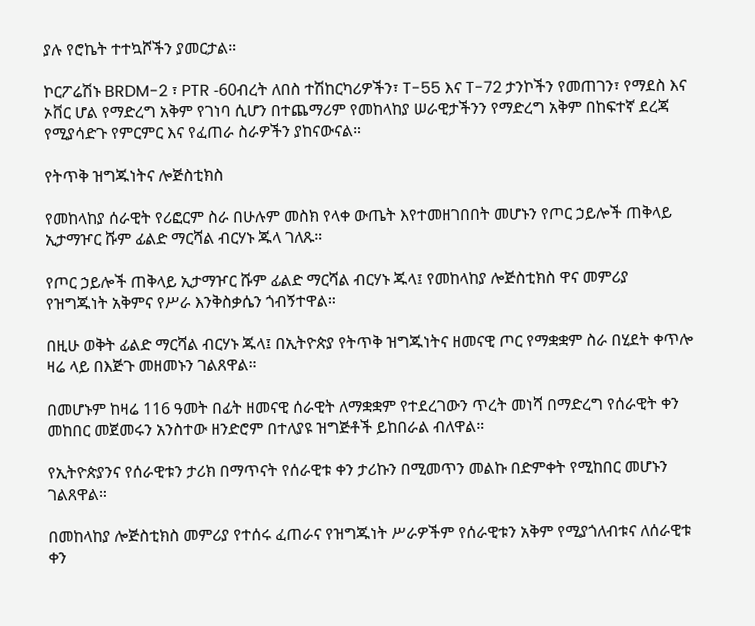ያሉ የሮኬት ተተኳሾችን ያመርታል።

ኮርፖሬሽኑ BRDM-2 ፣ PTR -60ብረት ለበስ ተሽከርካሪዎችን፣ T-55 እና T-72 ታንኮችን የመጠገን፣ የማደስ እና ኦቨር ሆል የማድረግ አቅም የገነባ ሲሆን በተጨማሪም የመከላከያ ሠራዊታችንን የማድረግ አቅም በከፍተኛ ደረጃ የሚያሳድጉ የምርምር እና የፈጠራ ስራዎችን ያከናውናል።

የትጥቅ ዝግጁነትና ሎጅስቲክስ

የመከላከያ ሰራዊት የሪፎርም ስራ በሁሉም መስክ የላቀ ውጤት እየተመዘገበበት መሆኑን የጦር ኃይሎች ጠቅላይ ኢታማዦር ሹም ፊልድ ማርሻል ብርሃኑ ጁላ ገለጹ።

የጦር ኃይሎች ጠቅላይ ኢታማዦር ሹም ፊልድ ማርሻል ብርሃኑ ጁላ፤ የመከላከያ ሎጅስቲክስ ዋና መምሪያ የዝግጁነት አቅምና የሥራ እንቅስቃሴን ጎብኝተዋል።

በዚሁ ወቅት ፊልድ ማርሻል ብርሃኑ ጁላ፤ በኢትዮጵያ የትጥቅ ዝግጁነትና ዘመናዊ ጦር የማቋቋም ስራ በሂደት ቀጥሎ ዛሬ ላይ በእጅጉ መዘመኑን ገልጸዋል።

በመሆኑም ከዛሬ 116 ዓመት በፊት ዘመናዊ ሰራዊት ለማቋቋም የተደረገውን ጥረት መነሻ በማድረግ የሰራዊት ቀን መከበር መጀመሩን አንስተው ዘንድሮም በተለያዩ ዝግጅቶች ይከበራል ብለዋል።

የኢትዮጵያንና የሰራዊቱን ታሪክ በማጥናት የሰራዊቱ ቀን ታሪኩን በሚመጥን መልኩ በድምቀት የሚከበር መሆኑን ገልጸዋል።

በመከላከያ ሎጅስቲክስ መምሪያ የተሰሩ ፈጠራና የዝግጁነት ሥራዎችም የሰራዊቱን አቅም የሚያጎለብቱና ለሰራዊቱ ቀን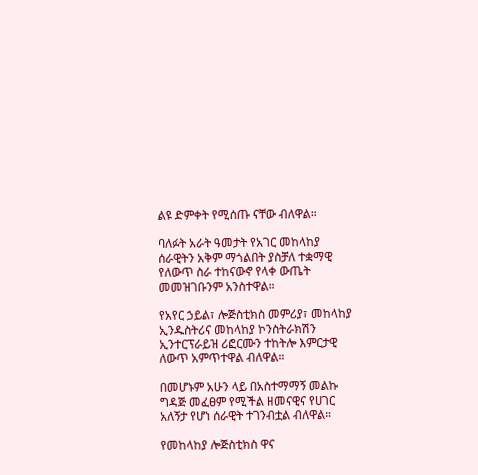ልዩ ድምቀት የሚሰጡ ናቸው ብለዋል።

ባለፉት አራት ዓመታት የአገር መከላከያ ሰራዊትን አቅም ማጎልበት ያስቻለ ተቋማዊ የለውጥ ስራ ተከናውኖ የላቀ ውጤት መመዝገቡንም አንስተዋል።

የአየር ኃይል፣ ሎጅስቲክስ መምሪያ፣ መከላከያ ኢንዱስትሪና መከላከያ ኮንስትራክሽን ኢንተርፕራይዝ ሪፎርሙን ተከትሎ እምርታዊ ለውጥ አምጥተዋል ብለዋል።

በመሆኑም አሁን ላይ በአስተማማኝ መልኩ ግዳጅ መፈፀም የሚችል ዘመናዊና የሀገር አለኝታ የሆነ ሰራዊት ተገንብቷል ብለዋል።

የመከላከያ ሎጅስቲክስ ዋና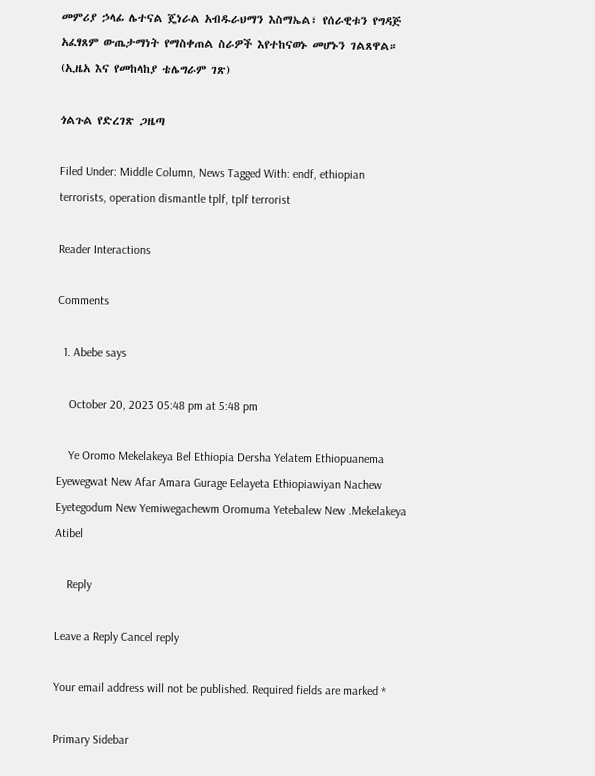መምሪያ ኃላፊ ሌተናል ጄነራል አብዱራህማን እስማኤል፣ የሰራዊቱን የግዳጅ አፈፃጸም ውጤታማነት የማስቀጠል ስራዎች እየተከናወኑ መሆኑን ገልጸዋል። (ኢዜአ እና የመከላከያ ቴሌግራም ገጽ)

ጎልጉል የድረገጽ ጋዜጣ

Filed Under: Middle Column, News Tagged With: endf, ethiopian terrorists, operation dismantle tplf, tplf terrorist

Reader Interactions

Comments

  1. Abebe says

    October 20, 2023 05:48 pm at 5:48 pm

    Ye Oromo Mekelakeya Bel Ethiopia Dersha Yelatem Ethiopuanema Eyewegwat New Afar Amara Gurage Eelayeta Ethiopiawiyan Nachew Eyetegodum New Yemiwegachewm Oromuma Yetebalew New .Mekelakeya Atibel

    Reply

Leave a Reply Cancel reply

Your email address will not be published. Required fields are marked *

Primary Sidebar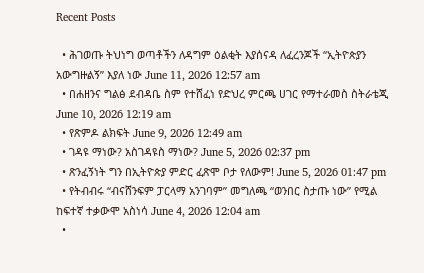Recent Posts

  • ሕገወጡ ትህነግ ወጣቶችን ለዳግም ዕልቂት እያሰናዳ ለፈረንጆች “ኢትዮጵያን አውግዙልኝ” እያለ ነው June 11, 2026 12:57 am
  • በሐዘንና ግልፅ ደብዳቤ ስም የተሸፈነ የድህረ ምርጫ ሀገር የማተራመስ ስትራቴጂ June 10, 2026 12:19 am
  • የጽምዶ ልክፍት June 9, 2026 12:49 am
  • ገዳዩ ማነው? አስገዳዩስ ማነው? June 5, 2026 02:37 pm
  • ጽንፈኝነት ግን በኢትዮጵያ ምድር ፈጽሞ ቦታ የለውም! June 5, 2026 01:47 pm
  • የትብብሩ “ብናሸንፍም ፓርላማ አንገባም” መግለጫ “ወንበር ስታጡ ነው” የሚል ከፍተኛ ተቃውሞ አስነሳ June 4, 2026 12:04 am
  •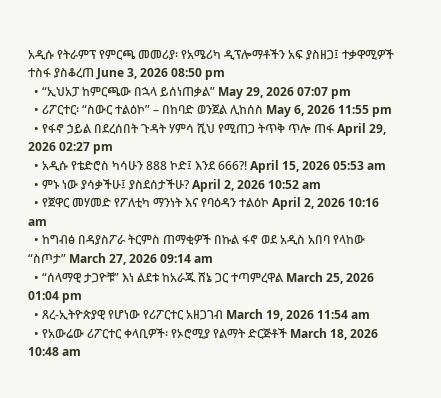አዲሱ የትራምፕ የምርጫ መመሪያ፡ የአሜሪካ ዲፕሎማቶችን አፍ ያስዘጋ፤ ተቃዋሚዎች ተስፋ ያስቆረጠ June 3, 2026 08:50 pm
  • “ኢህአፓ ከምርጫው በኋላ ይሰነጠቃል” May 29, 2026 07:07 pm
  • ሪፖርተር፡ “ስውር ተልዕኮ” – በከባድ ወንጀል ሊከሰስ May 6, 2026 11:55 pm
  • የፋኖ ኃይል በደረሰበት ጉዳት ሃምሳ ሺህ የሚጠጋ ትጥቅ ጥሎ ጠፋ April 29, 2026 02:27 pm
  • አዲሱ የቴድሮስ ካሳሁን 888 ኮድ፤ እንደ 666?! April 15, 2026 05:53 am
  • ምኑ ነው ያሳቃችሁ፤ ያስደሰታችሁ? April 2, 2026 10:52 am
  • የጀዋር መሃመድ የፖለቲካ ማንነት እና የባዕዳን ተልዕኮ April 2, 2026 10:16 am
  • ከግብፅ በዳያስፖራ ትርምስ ጠማቂዎች በኩል ፋኖ ወደ አዲስ አበባ የላከው “ስጦታ” March 27, 2026 09:14 am
  • “ሰላማዊ ታጋዮቹ” እነ ልደቱ ከአራጁ ሸኔ ጋር ተጣምረዋል March 25, 2026 01:04 pm
  • ጸረ-ኢትዮጵያዊ የሆነው የሪፖርተር አዘጋገብ March 19, 2026 11:54 am
  • የአውሬው ሪፖርተር ቀላቢዎች፡ የኦሮሚያ የልማት ድርጅቶች March 18, 2026 10:48 am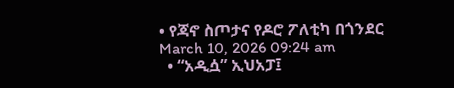• የጃኖ ስጦታና የዶሮ ፖለቲካ በጎንደር March 10, 2026 09:24 am
  • “አዲሷ” ኢህአፓ፤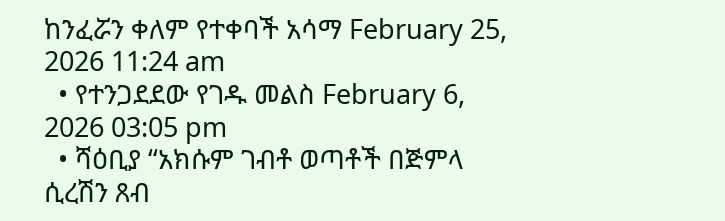ከንፈሯን ቀለም የተቀባች አሳማ February 25, 2026 11:24 am
  • የተንጋደደው የገዱ መልስ February 6, 2026 03:05 pm
  • ሻዕቢያ “አክሱም ገብቶ ወጣቶች በጅምላ ሲረሽን ጸብ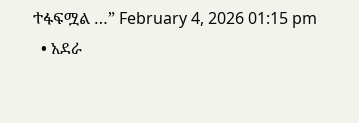ተፋፍሟል …” February 4, 2026 01:15 pm
  • አደራ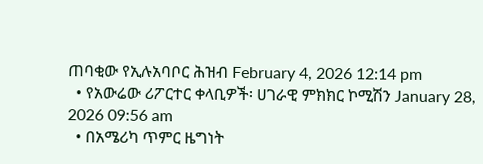ጠባቂው የኢሉአባቦር ሕዝብ February 4, 2026 12:14 pm
  • የአውሬው ሪፖርተር ቀላቢዎች፡ ሀገራዊ ምክክር ኮሚሽን January 28, 2026 09:56 am
  • በአሜሪካ ጥምር ዜግነት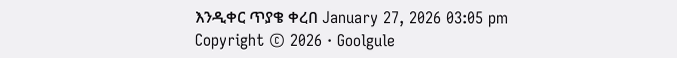እንዲቀር ጥያቄ ቀረበ January 27, 2026 03:05 pm
Copyright © 2026 · Goolgule